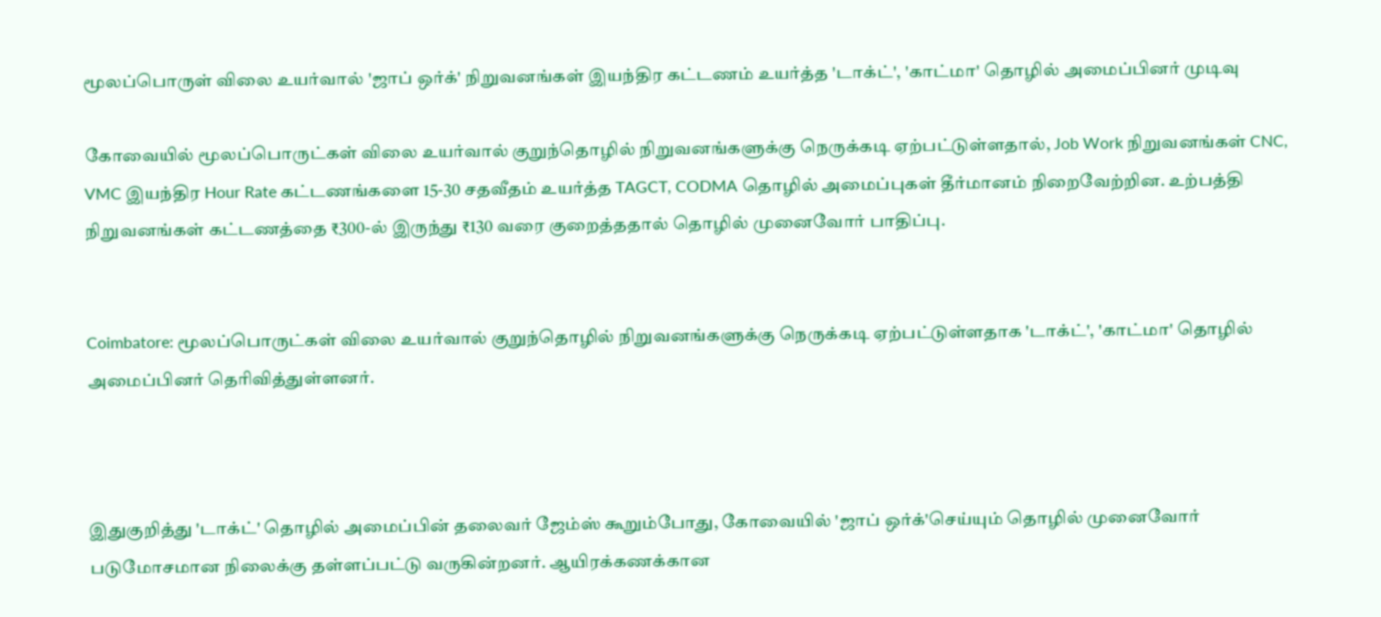மூலப்பொருள் விலை உயர்வால் 'ஜாப் ஒர்க்' நிறுவனங்கள் இயந்திர கட்டணம் உயர்த்த 'டாக்ட்', 'காட்மா' தொழில் அமைப்பினர் முடிவு

கோவையில் மூலப்பொருட்கள் விலை உயர்வால் குறுந்தொழில் நிறுவனங்களுக்கு நெருக்கடி ஏற்பட்டுள்ளதால், Job Work நிறுவனங்கள் CNC, VMC இயந்திர Hour Rate கட்டணங்களை 15-30 சதவீதம் உயர்த்த TAGCT, CODMA தொழில் அமைப்புகள் தீர்மானம் நிறைவேற்றின. உற்பத்தி நிறுவனங்கள் கட்டணத்தை ₹300-ல் இருந்து ₹130 வரை குறைத்ததால் தொழில் முனைவோர் பாதிப்பு.


Coimbatore: மூலப்பொருட்கள் விலை உயர்வால் குறுந்தொழில் நிறுவனங்களுக்கு நெருக்கடி ஏற்பட்டுள்ளதாக 'டாக்ட்', 'காட்மா' தொழில் அமைப்பினர் தெரிவித்துள்ளனர்.



இதுகுறித்து 'டாக்ட்' தொழில் அமைப்பின் தலைவர் ஜேம்ஸ் கூறும்போது, கோவையில் 'ஜாப் ஒர்க்'செய்யும் தொழில் முனைவோர் படுமோசமான நிலைக்கு தள்ளப்பட்டு வருகின்றனர். ஆயிரக்கணக்கான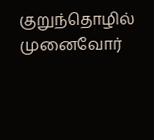குறுந்தொழில் முனைவோர்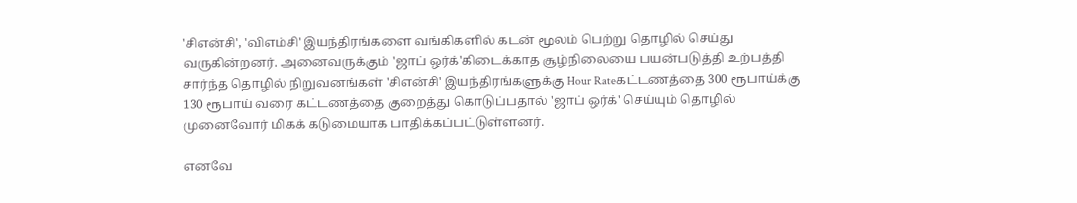'சிஎன்சி', 'விஎம்சி' இயந்திரங்களை வங்கிகளில் கடன் மூலம் பெற்று தொழில் செய்து வருகின்றனர். அனைவருக்கும் 'ஜாப் ஒர்க்'கிடைக்காத சூழ்நிலையை பயன்படுத்தி உற்பத்தி சார்ந்த தொழில் நிறுவனங்கள் 'சிஎன்சி' இயந்திரங்களுக்கு Hour Rateகட்டணத்தை 300 ரூபாய்க்கு 130 ரூபாய் வரை கட்டணத்தை குறைத்து கொடுப்பதால் 'ஜாப் ஒர்க்' செய்யும் தொழில் முனைவோர் மிகக் கடுமையாக பாதிக்கப்பட்டுள்ளனர்.

எனவே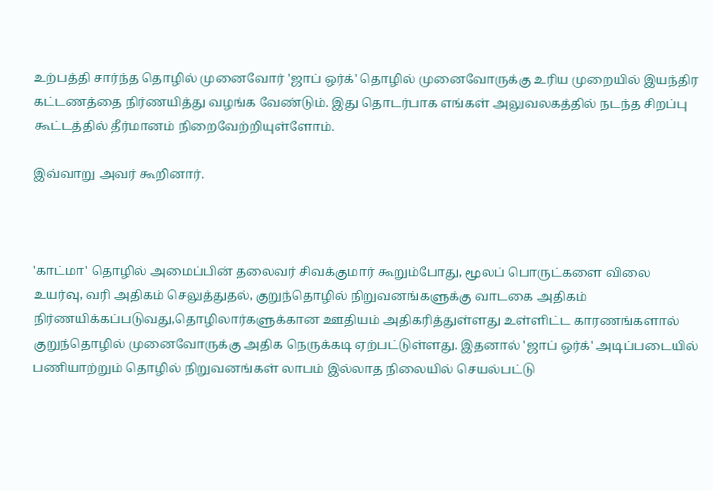உற்பத்தி சார்ந்த தொழில் முனைவோர் 'ஜாப் ஒர்க்' தொழில் முனைவோருக்கு உரிய முறையில் இயந்திர கட்டணத்தை நிர்ணயித்து வழங்க வேண்டும். இது தொடர்பாக எங்கள் அலுவலகத்தில் நடந்த சிறப்பு கூட்டத்தில் தீர்மானம் நிறைவேற்றியுள்ளோம்.

இவ்வாறு அவர் கூறினார்.



'காட்மா' தொழில் அமைப்பின் தலைவர் சிவக்குமார் கூறும்போது, மூலப் பொருட்களை விலை உயர்வு, வரி அதிகம் செலுத்துதல், குறுந்தொழில் நிறுவனங்களுக்கு வாடகை அதிகம் நிர்ணயிக்கப்படுவது,தொழிலார்களுக்கான ஊதியம் அதிகரித்துள்ளது உள்ளிட்ட காரணங்களால் குறுந்தொழில் முனைவோருக்கு அதிக நெருக்கடி ஏற்பட்டுள்ளது. இதனால் 'ஜாப் ஒர்க்' அடிப்படையில் பணியாற்றும் தொழில் நிறுவனங்கள் லாபம் இல்லாத நிலையில் செயல்பட்டு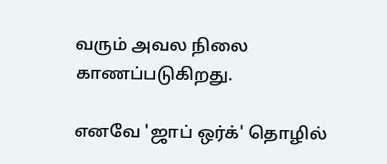வரும் அவல நிலை காணப்படுகிறது.

எனவே 'ஜாப் ஒர்க்' தொழில்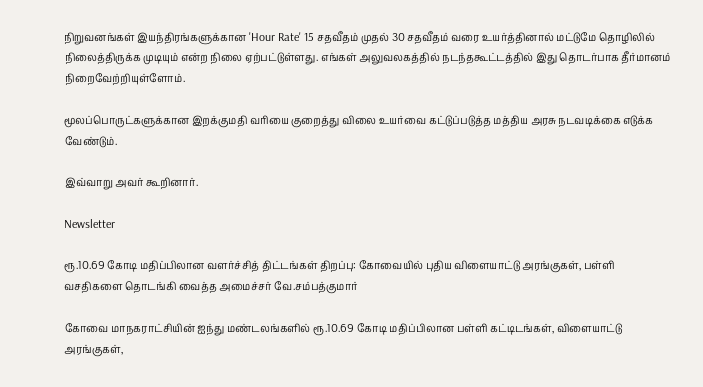நிறுவனங்கள் இயந்திரங்களுக்கான 'Hour Rate' 15 சதவீதம் முதல் 30 சதவீதம் வரை உயர்த்தினால் மட்டுமே தொழிலில் நிலைத்திருக்க முடியும் என்ற நிலை ஏற்பட்டுள்ளது. எங்கள் அலுவலகத்தில் நடந்தகூட்டத்தில் இது தொடர்பாக தீர்மானம் நிறைவேற்றியுள்ளோம்.

மூலப்பொருட்களுக்கான இறக்குமதி வரியை குறைத்து விலை உயர்வை கட்டுப்படுத்த மத்திய அரசு நடவடிக்கை எடுக்க வேண்டும்.

இவ்வாறு அவர் கூறினார்.

Newsletter

ரூ.10.69 கோடி மதிப்பிலான வளர்ச்சித் திட்டங்கள் திறப்பு: கோவையில் புதிய விளையாட்டு அரங்குகள், பள்ளி வசதிகளை தொடங்கி வைத்த அமைச்சர் வே.சம்பத்குமார்

கோவை மாநகராட்சியின் ஐந்து மண்டலங்களில் ரூ.10.69 கோடி மதிப்பிலான பள்ளி கட்டிடங்கள், விளையாட்டு அரங்குகள்,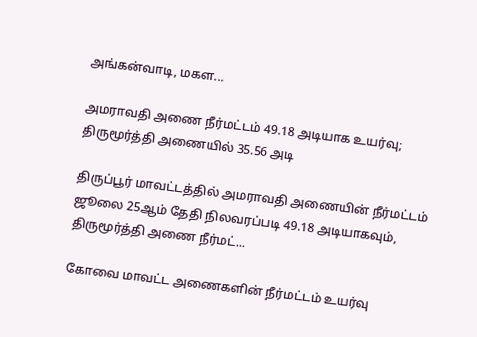அங்கன்வாடி, மகள...

அமராவதி அணை நீர்மட்டம் 49.18 அடியாக உயர்வு; திருமூர்த்தி அணையில் 35.56 அடி

திருப்பூர் மாவட்டத்தில் அமராவதி அணையின் நீர்மட்டம் ஜூலை 25ஆம் தேதி நிலவரப்படி 49.18 அடியாகவும், திருமூர்த்தி அணை நீர்மட்...

கோவை மாவட்ட அணைகளின் நீர்மட்டம் உயர்வு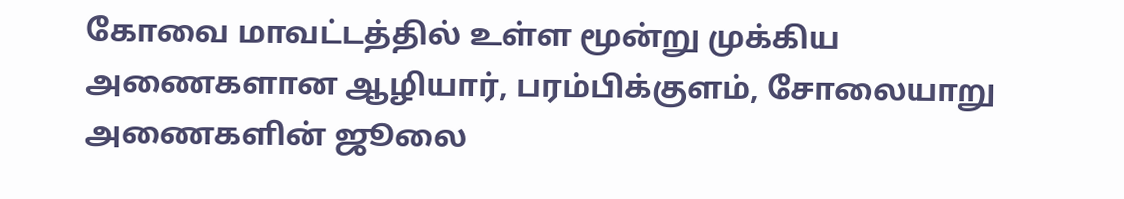கோவை மாவட்டத்தில் உள்ள மூன்று முக்கிய அணைகளான ஆழியார், பரம்பிக்குளம், சோலையாறு அணைகளின் ஜூலை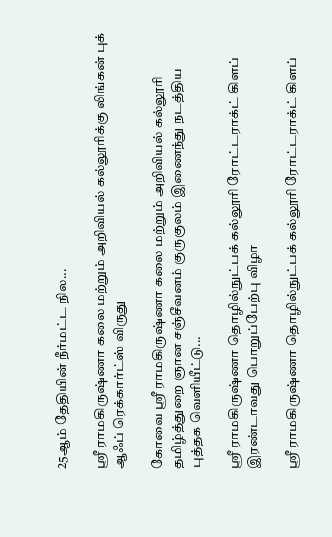25ஆம் தேதியின் நீர்மட்ட நில...

ஸ்ரீ ராமகிருஷ்ணா கலை மற்றும் அறிவியல் கல்லூரிக்கு லிங்கன் புக் ஆஃப் ரெக்கார்ட்ஸ் விருது

கோவை ஸ்ரீ ராமகிருஷ்ணா கலை மற்றும் அறிவியல் கல்லூரி தமிழ்த்துறை ஞான சஞ்சீவனம் குருகுலம் இணைந்து நடத்திய புத்தக வெளியீட்டு...

ஸ்ரீ ராமகிருஷ்ணா தொழில்நுட்பக் கல்லூரி ரோட்டராக்ட் கிளப் இரண்டாவது பொறுப்பேற்பு விழா

ஸ்ரீ ராமகிருஷ்ணா தொழில்நுட்பக் கல்லூரி ரோட்டராக்ட் கிளப்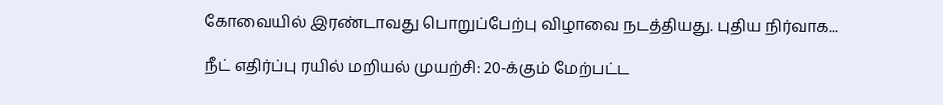கோவையில் இரண்டாவது பொறுப்பேற்பு விழாவை நடத்தியது. புதிய நிர்வாக...

நீட் எதிர்ப்பு ரயில் மறியல் முயற்சி: 20-க்கும் மேற்பட்ட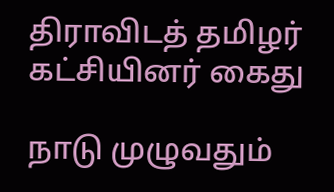திராவிடத் தமிழர் கட்சியினர் கைது

நாடு முழுவதும்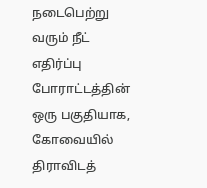நடைபெற்று வரும் நீட் எதிர்ப்பு போராட்டத்தின் ஒரு பகுதியாக, கோவையில் திராவிடத்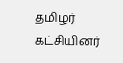தமிழர் கட்சியினர்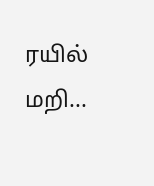ரயில் மறி...